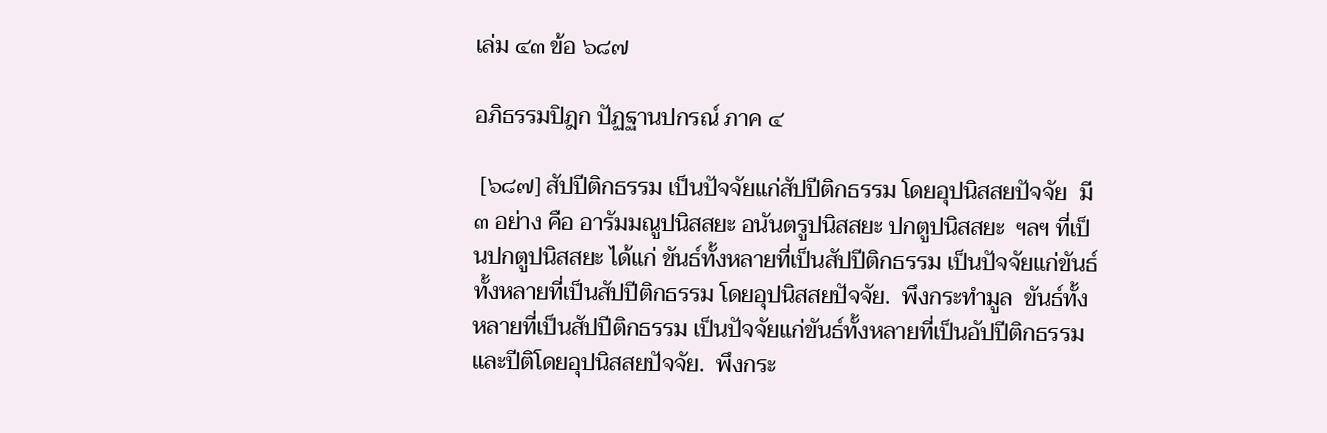เล่ม ๔๓ ข้อ ๖๘๗

อภิธรรมปิฎก ปัฏฐานปกรณ์ ภาค ๔

 [๖๘๗] สัปปีติกธรรม เป็นปัจจัยแก่สัปปีติกธรรม โดยอุปนิสสยปัจจัย  มี ๓ อย่าง คือ อารัมมณูปนิสสยะ อนันตรูปนิสสยะ ปกตูปนิสสยะ  ฯลฯ ที่เป็นปกตูปนิสสยะ ได้แก่ ขันธ์ทั้งหลายที่เป็นสัปปีติกธรรม เป็นปัจจัยแก่ขันธ์ทั้งหลายที่เป็นสัปปีติกธรรม โดยอุปนิสสยปัจจัย.  พึงกระทำมูล  ขันธ์ทั้งหลายที่เป็นสัปปีติกธรรม เป็นปัจจัยแก่ขันธ์ทั้งหลายที่เป็นอัปปีติกธรรม และปีติโดยอุปนิสสยปัจจัย.  พึงกระ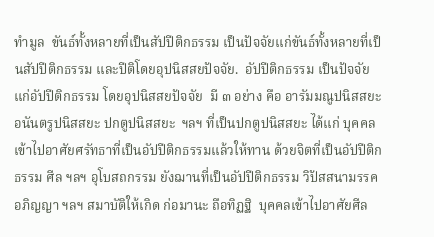ทำมูล  ขันธ์ทั้งหลายที่เป็นสัปปีติกธรรม เป็นปัจจัยแก่ขันธ์ทั้งหลายที่เป็นสัปปีติกธรรม และปีติโดยอุปนิสสยปัจจัย.  อัปปีติกธรรม เป็นปัจจัยแก่อัปปีติกธรรม โดยอุปนิสสยปัจจัย  มี ๓ อย่าง คือ อารัมมณูปนิสสยะ อนันตรูปนิสสยะ ปกตูปนิสสยะ  ฯลฯ ที่เป็นปกตูปนิสสยะ ได้แก่ บุคคลเข้าไปอาศัยศรัทธาที่เป็นอัปปีติกธรรมแล้วให้ทาน ด้วยจิตที่เป็นอัปปีติกธรรม ศีล ฯลฯ อุโบสถกรรม ยังฌานที่เป็นอัปปีติกธรรม วิปัสสนามรรค อภิญญา ฯลฯ สมาบัติให้เกิด ก่อมานะ ถือทิฏฐิ  บุคคลเข้าไปอาศัยศีล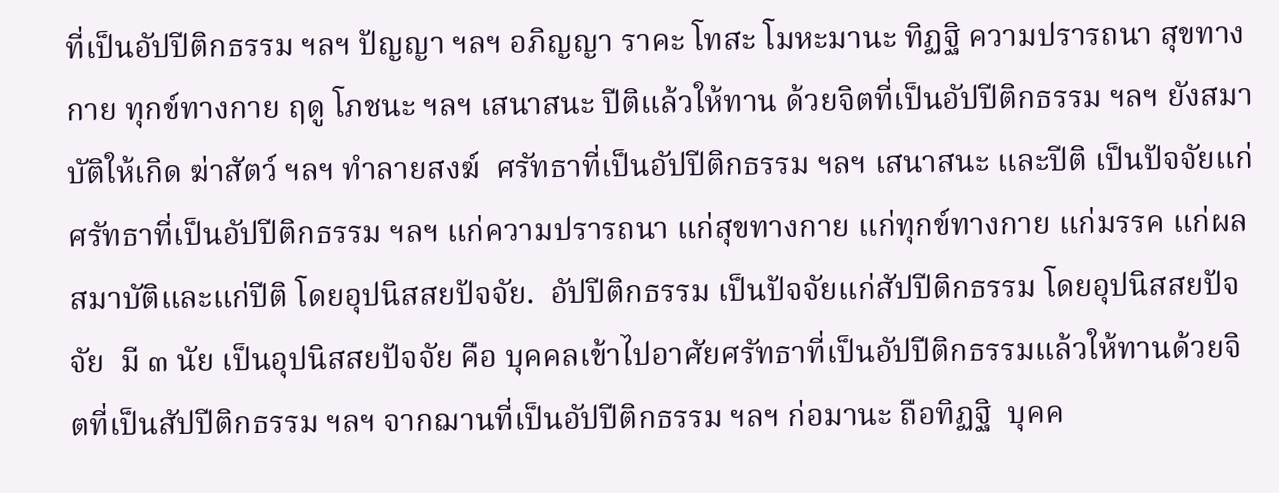ที่เป็นอัปปีติกธรรม ฯลฯ ปัญญา ฯลฯ อภิญญา ราคะ โทสะ โมหะมานะ ทิฏฐิ ความปรารถนา สุขทางกาย ทุกข์ทางกาย ฤดู โภชนะ ฯลฯ เสนาสนะ ปีติแล้วให้ทาน ด้วยจิตที่เป็นอัปปีติกธรรม ฯลฯ ยังสมาบัติให้เกิด ฆ่าสัตว์ ฯลฯ ทำลายสงฆ์  ศรัทธาที่เป็นอัปปีติกธรรม ฯลฯ เสนาสนะ และปีติ เป็นปัจจัยแก่ศรัทธาที่เป็นอัปปีติกธรรม ฯลฯ แก่ความปรารถนา แก่สุขทางกาย แก่ทุกข์ทางกาย แก่มรรค แก่ผลสมาบัติและแก่ปีติ โดยอุปนิสสยปัจจัย.  อัปปีติกธรรม เป็นปัจจัยแก่สัปปีติกธรรม โดยอุปนิสสยปัจจัย  มี ๓ นัย เป็นอุปนิสสยปัจจัย คือ บุคคลเข้าไปอาศัยศรัทธาที่เป็นอัปปีติกธรรมแล้วให้ทานด้วยจิตที่เป็นสัปปีติกธรรม ฯลฯ จากฌานที่เป็นอัปปีติกธรรม ฯลฯ ก่อมานะ ถือทิฏฐิ  บุคค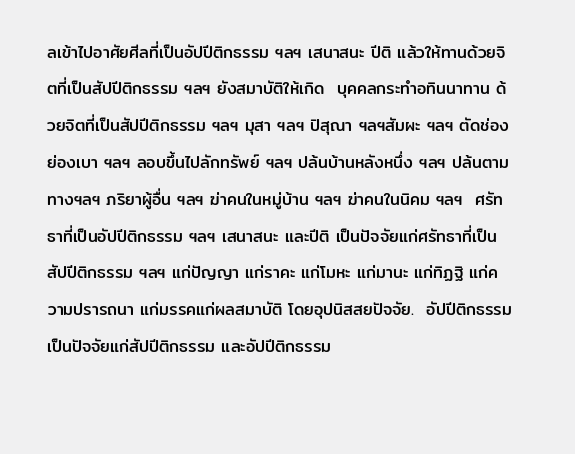ลเข้าไปอาศัยศีลที่เป็นอัปปีติกธรรม ฯลฯ เสนาสนะ ปีติ แล้วให้ทานด้วยจิตที่เป็นสัปปีติกธรรม ฯลฯ ยังสมาบัติให้เกิด  บุคคลกระทำอทินนาทาน ด้วยจิตที่เป็นสัปปีติกธรรม ฯลฯ มุสา ฯลฯ ปิสุณา ฯลฯสัมผะ ฯลฯ ตัดช่องย่องเบา ฯลฯ ลอบขึ้นไปลักทรัพย์ ฯลฯ ปล้นบ้านหลังหนึ่ง ฯลฯ ปล้นตามทางฯลฯ ภริยาผู้อื่น ฯลฯ ฆ่าคนในหมู่บ้าน ฯลฯ ฆ่าคนในนิคม ฯลฯ  ศรัทธาที่เป็นอัปปีติกธรรม ฯลฯ เสนาสนะ และปีติ เป็นปัจจัยแก่ศรัทธาที่เป็นสัปปีติกธรรม ฯลฯ แก่ปัญญา แก่ราคะ แก่โมหะ แก่มานะ แก่ทิฏฐิ แก่ความปรารถนา แก่มรรคแก่ผลสมาบัติ โดยอุปนิสสยปัจจัย.  อัปปีติกธรรม เป็นปัจจัยแก่สัปปีติกธรรม และอัปปีติกธรรม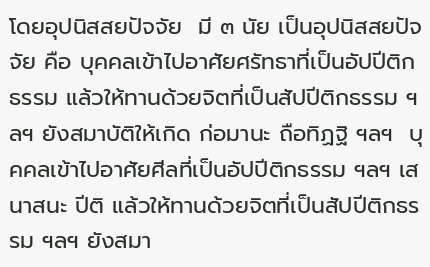โดยอุปนิสสยปัจจัย  มี ๓ นัย เป็นอุปนิสสยปัจจัย คือ บุคคลเข้าไปอาศัยศรัทธาที่เป็นอัปปีติกธรรม แล้วให้ทานด้วยจิตที่เป็นสัปปีติกธรรม ฯลฯ ยังสมาบัติให้เกิด ก่อมานะ ถือทิฏฐิ ฯลฯ  บุคคลเข้าไปอาศัยศีลที่เป็นอัปปีติกธรรม ฯลฯ เสนาสนะ ปีติ แล้วให้ทานด้วยจิตที่เป็นสัปปีติกธรรม ฯลฯ ยังสมา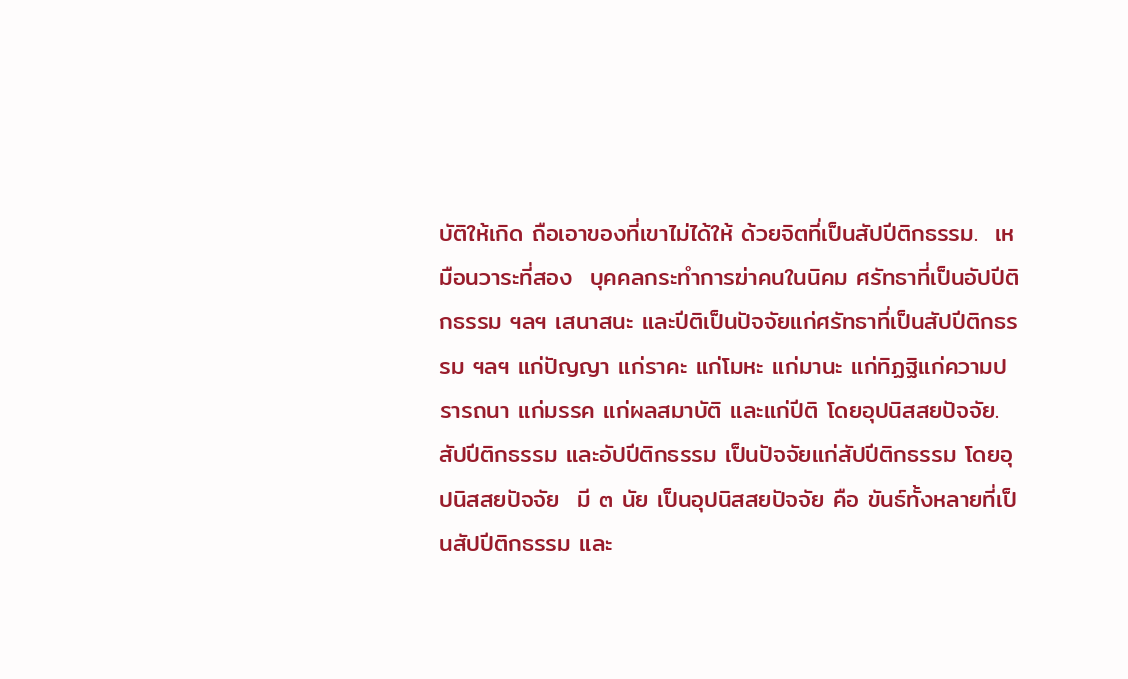บัติให้เกิด ถือเอาของที่เขาไม่ได้ให้ ด้วยจิตที่เป็นสัปปีติกธรรม.  เหมือนวาระที่สอง  บุคคลกระทำการฆ่าคนในนิคม ศรัทธาที่เป็นอัปปีติกธรรม ฯลฯ เสนาสนะ และปีติเป็นปัจจัยแก่ศรัทธาที่เป็นสัปปีติกธรรม ฯลฯ แก่ปัญญา แก่ราคะ แก่โมหะ แก่มานะ แก่ทิฏฐิแก่ความปรารถนา แก่มรรค แก่ผลสมาบัติ และแก่ปีติ โดยอุปนิสสยปัจจัย.  สัปปีติกธรรม และอัปปีติกธรรม เป็นปัจจัยแก่สัปปีติกธรรม โดยอุปนิสสยปัจจัย  มี ๓ นัย เป็นอุปนิสสยปัจจัย คือ ขันธ์ทั้งหลายที่เป็นสัปปีติกธรรม และ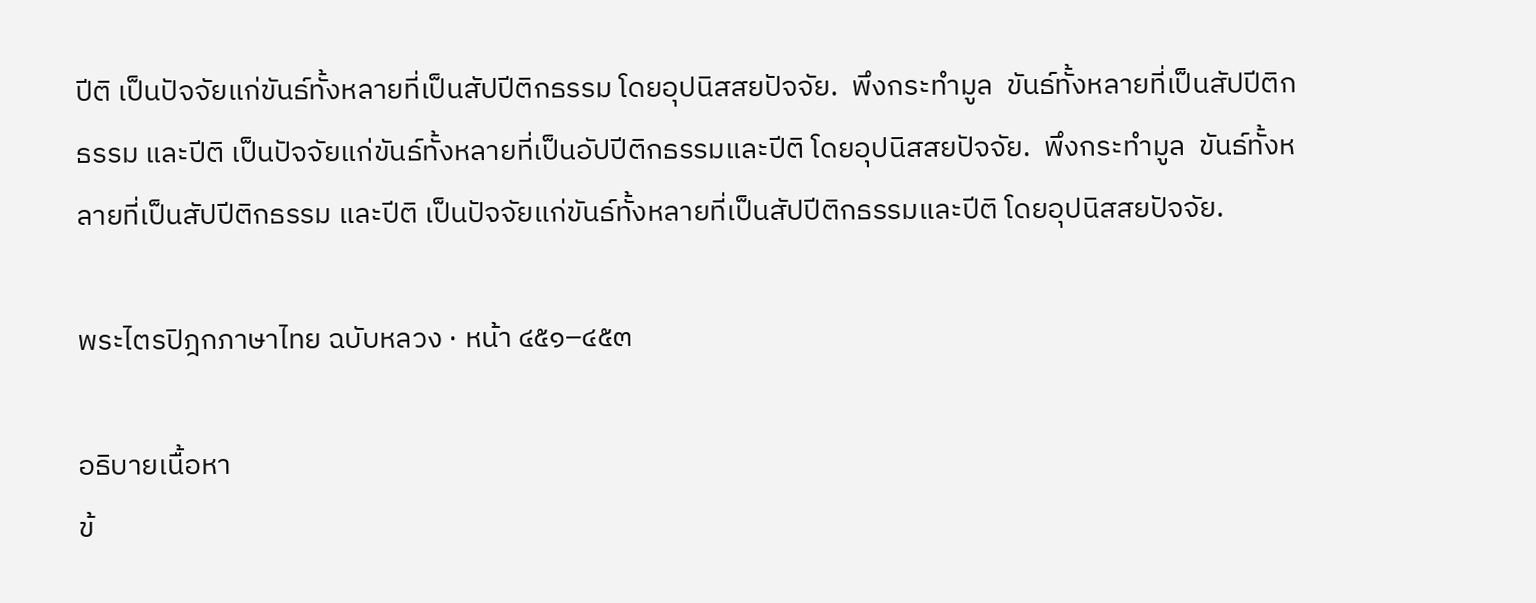ปีติ เป็นปัจจัยแก่ขันธ์ทั้งหลายที่เป็นสัปปีติกธรรม โดยอุปนิสสยปัจจัย.  พึงกระทำมูล  ขันธ์ทั้งหลายที่เป็นสัปปีติกธรรม และปีติ เป็นปัจจัยแก่ขันธ์ทั้งหลายที่เป็นอัปปีติกธรรมและปีติ โดยอุปนิสสยปัจจัย.  พึงกระทำมูล  ขันธ์ทั้งหลายที่เป็นสัปปีติกธรรม และปีติ เป็นปัจจัยแก่ขันธ์ทั้งหลายที่เป็นสัปปีติกธรรมและปีติ โดยอุปนิสสยปัจจัย.

พระไตรปิฎกภาษาไทย ฉบับหลวง · หน้า ๔๕๑–๔๕๓

อธิบายเนื้อหา
ข้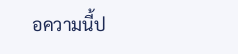อความนี้ป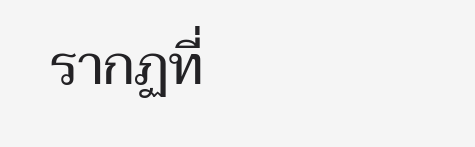รากฏที่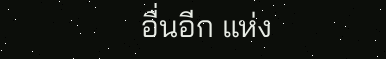อื่นอีก แห่ง